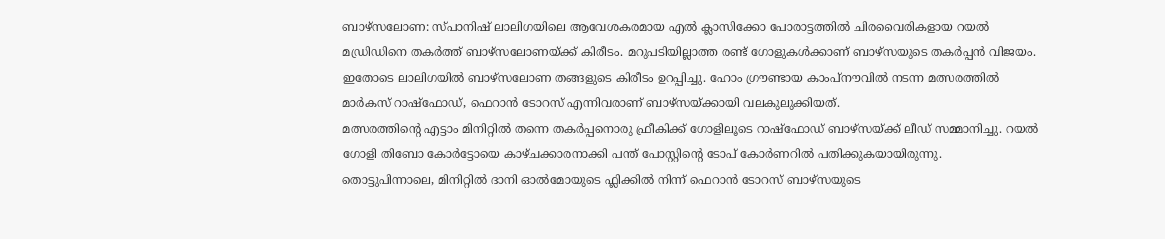ബാഴ്സലോണ: സ്പാനിഷ് ലാലിഗയിലെ ആവേശകരമായ എൽ ക്ലാസിക്കോ പോരാട്ടത്തിൽ ചിരവൈരികളായ റയൽ മഡ്രിഡിനെ തകർത്ത് ബാഴ്സലോണയ്ക്ക് കിരീടം. മറുപടിയില്ലാത്ത രണ്ട് ഗോളുകൾക്കാണ് ബാഴ്സയുടെ തകർപ്പൻ വിജയം. ഇതോടെ ലാലിഗയിൽ ബാഴ്സലോണ തങ്ങളുടെ കിരീടം ഉറപ്പിച്ചു. ഹോം ഗ്രൗണ്ടായ കാംപ്നൗവിൽ നടന്ന മത്സരത്തിൽ മാർകസ് റാഷ്ഫോഡ്, ഫെറാൻ ടോറസ് എന്നിവരാണ് ബാഴ്സയ്ക്കായി വലകുലുക്കിയത്.
മത്സരത്തിന്റെ എട്ടാം മിനിറ്റിൽ തന്നെ തകർപ്പനൊരു ഫ്രീകിക്ക് ഗോളിലൂടെ റാഷ്ഫോഡ് ബാഴ്സയ്ക്ക് ലീഡ് സമ്മാനിച്ചു. റയൽ ഗോളി തിബോ കോർട്ടോയെ കാഴ്ചക്കാരനാക്കി പന്ത് പോസ്റ്റിന്റെ ടോപ് കോർണറിൽ പതിക്കുകയായിരുന്നു. തൊട്ടുപിന്നാലെ, മിനിറ്റിൽ ദാനി ഓൽമോയുടെ ഫ്ലിക്കിൽ നിന്ന് ഫെറാൻ ടോറസ് ബാഴ്സയുടെ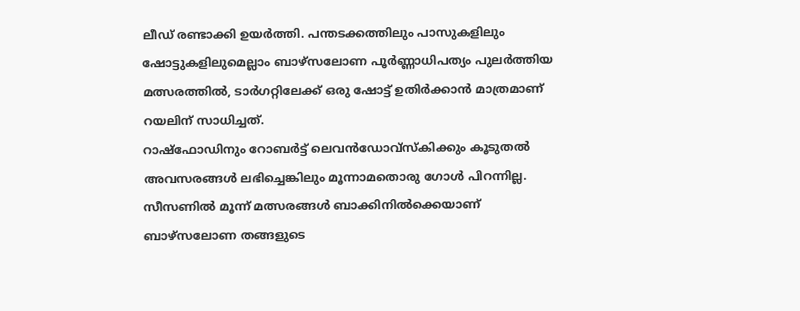ലീഡ് രണ്ടാക്കി ഉയർത്തി. പന്തടക്കത്തിലും പാസുകളിലും ഷോട്ടുകളിലുമെല്ലാം ബാഴ്സലോണ പൂർണ്ണാധിപത്യം പുലർത്തിയ മത്സരത്തിൽ, ടാർഗറ്റിലേക്ക് ഒരു ഷോട്ട് ഉതിർക്കാൻ മാത്രമാണ് റയലിന് സാധിച്ചത്.
റാഷ്ഫോഡിനും റോബർട്ട് ലെവൻഡോവ്സ്കിക്കും കൂടുതൽ അവസരങ്ങൾ ലഭിച്ചെങ്കിലും മൂന്നാമതൊരു ഗോൾ പിറന്നില്ല. സീസണിൽ മൂന്ന് മത്സരങ്ങൾ ബാക്കിനിൽക്കെയാണ് ബാഴ്സലോണ തങ്ങളുടെ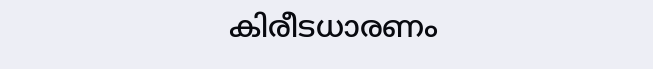കിരീടധാരണം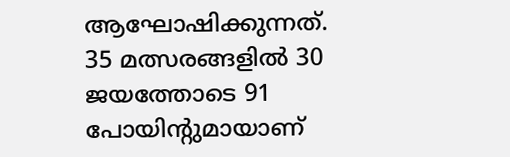ആഘോഷിക്കുന്നത്. 35 മത്സരങ്ങളിൽ 30 ജയത്തോടെ 91 പോയിന്റുമായാണ്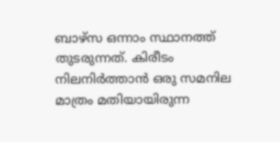ബാഴ്സ ഒന്നാം സ്ഥാനത്ത് തുടരുന്നത്. കിരീടം നിലനിർത്താൻ ഒരു സമനില മാത്രം മതിയായിരുന്ന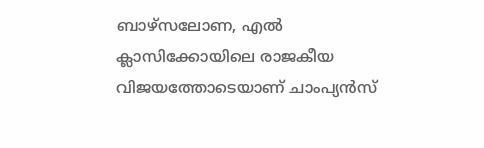ബാഴ്സലോണ, എൽ ക്ലാസിക്കോയിലെ രാജകീയ വിജയത്തോടെയാണ് ചാംപ്യൻസ്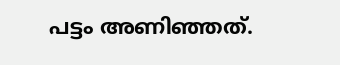പട്ടം അണിഞ്ഞത്.